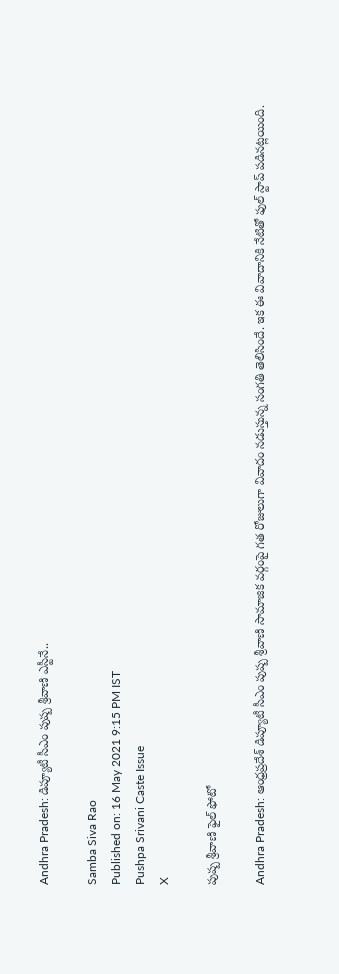Andhra Pradesh: డిప్యూటీ సీఎం పుష్ప శ్రీవాణి ఎస్టీనే..

Samba Siva Rao
Published on: 16 May 2021 9:15 PM IST
Pushpa Srivani Caste Issue
X

పుష్ప శ్రీవాణి ఫైల్ ఫోటో

Andhra Pradesh: ఆంధ్రప్రదేశ్‌ డిప్యూటీ సీఎం పుష్ప శ్రీవాణి సామాజిక వ‌ర్గంపై గ‌త రోజులుగా వివాదం న‌డుస్తున్న సంగ‌తి తెలిసిందే. ఇక ఈ వివాదానికి నేటితో ఫుల్ స్టాప్ ప‌డిన‌ట్ల‌యింది.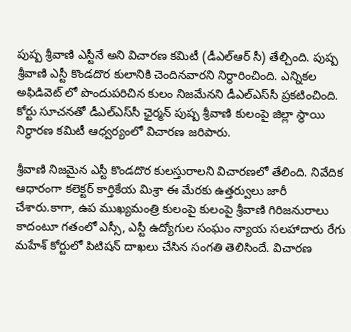పుష్ప శ్రీవాణి ఎస్టీనే అని విచారణ కమిటీ (డీఎల్ఆర్ సీ) తేల్చింది. పుష్ప శ్రీవాణి ఎస్టీ కొండదొర కులానికి చెందినవారని నిర్థారించింది. ఎన్నిక‌ల అఫిడివెట్ లో పొందుపరిచిన కులం నిజమేనని డీఎల్‌ఎస్‌సీ ప్రకటించింది. కోర్టు సూచనతో డీఎల్‌ఎస్‌సీ ఛైర్మన్‌ పుష్ప శ్రీవాణి కులంపై జిల్లా స్థాయి నిర్థారణ కమిటీ ఆధ్వర్యంలో విచారణ జరిపారు.

శ్రీవాణి నిజమైన ఎస్టీ కొండదొర కులస్తురాలని విచారణలో తేలింది. నివేదిక ఆధారంగా కలెక్టర్‌ కార్తికేయ మిశ్రా ఈ మేరకు ఉత్తర్వులు జారీ చేశారు.కాగా, ఉప ముఖ్యమంత్రి కులంపై కులంపై శ్రీవాణి గిరిజనురాలు కాదంటూ గతంలో ఎస్సీ, ఎస్టీ ఉద్యోగుల సంఘం న్యాయ సలహాదారు రేగు మహేశ్ కోర్టులో పిటిషన్ దాఖలు చేసిన సంగతి తెలిసిందే. విచారణ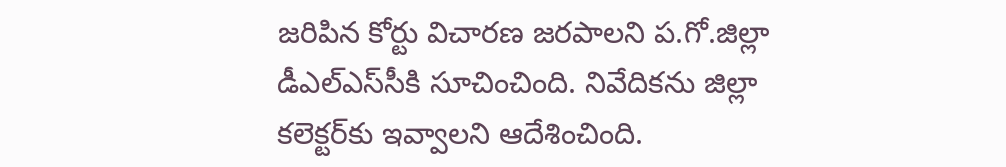జరిపిన కోర్టు విచారణ జరపాలని ప.గో.జిల్లా డీఎల్‌ఎస్‌సీకి సూచించింది. నివేదికను జిల్లా కలెక్టర్‌కు ఇవ్వాలని ఆదేశించింది.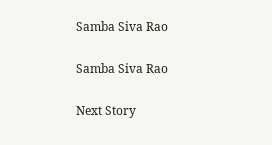Samba Siva Rao

Samba Siva Rao

Next Story